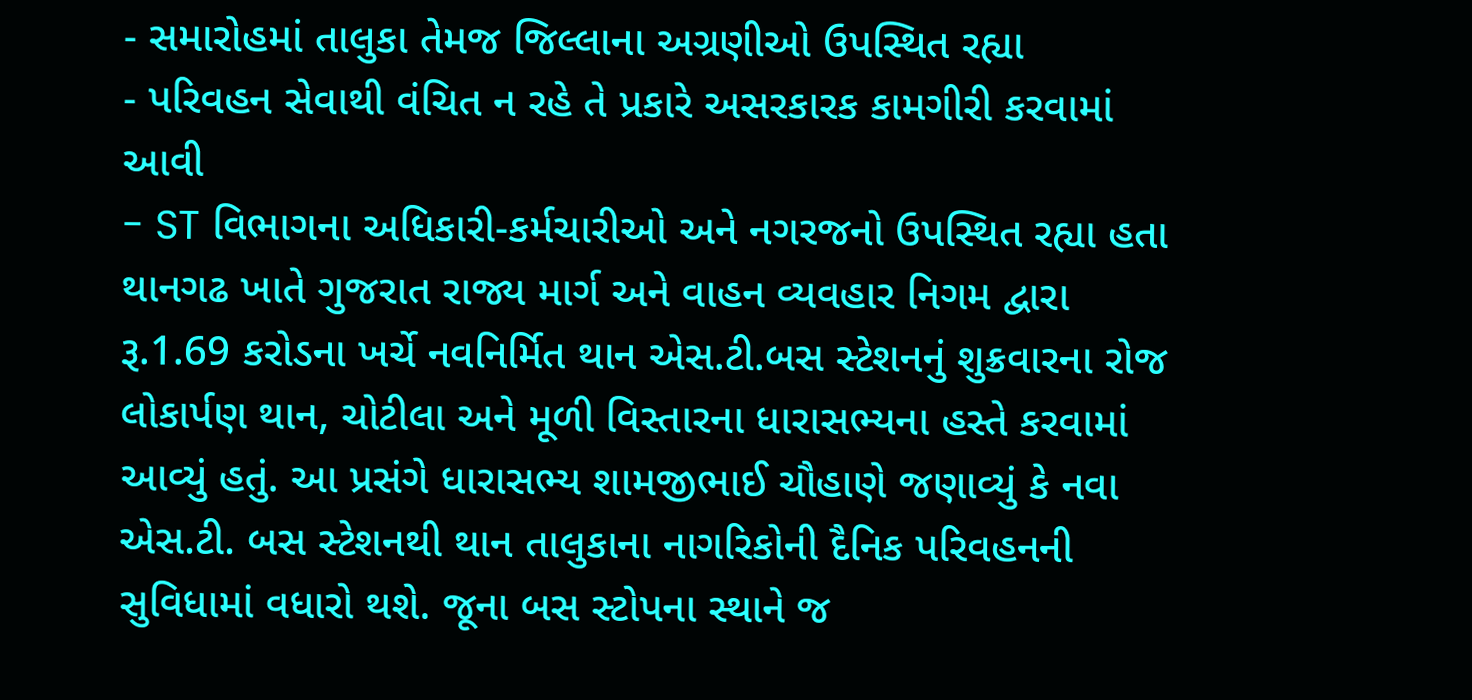- સમારોહમાં તાલુકા તેમજ જિલ્લાના અગ્રણીઓ ઉપસ્થિત રહ્યા
- પરિવહન સેવાથી વંચિત ન રહે તે પ્રકારે અસરકારક કામગીરી કરવામાં આવી
- ST વિભાગના અધિકારી-કર્મચારીઓ અને નગરજનો ઉપસ્થિત રહ્યા હતા
થાનગઢ ખાતે ગુજરાત રાજ્ય માર્ગ અને વાહન વ્યવહાર નિગમ દ્વારા રૂ.1.69 કરોડના ખર્ચે નવનિર્મિત થાન એસ.ટી.બસ સ્ટેશનનું શુક્રવારના રોજ લોકાર્પણ થાન, ચોટીલા અને મૂળી વિસ્તારના ધારાસભ્યના હસ્તે કરવામાં આવ્યું હતું. આ પ્રસંગે ધારાસભ્ય શામજીભાઈ ચૌહાણે જણાવ્યું કે નવા એસ.ટી. બસ સ્ટેશનથી થાન તાલુકાના નાગરિકોની દૈનિક પરિવહનની સુવિધામાં વધારો થશે. જૂના બસ સ્ટોપના સ્થાને જ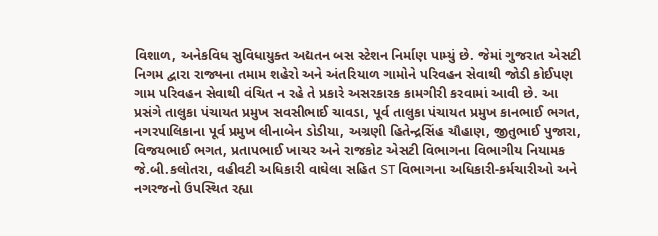વિશાળ, અનેકવિધ સુવિધાયુક્ત અદ્યતન બસ સ્ટેશન નિર્માણ પામ્યું છે. જેમાં ગુજરાત એસટી નિગમ દ્વારા રાજ્યના તમામ શહેરો અને અંતરિયાળ ગામોને પરિવહન સેવાથી જોડી કોઈપણ ગામ પરિવહન સેવાથી વંચિત ન રહે તે પ્રકારે અસરકારક કામગીરી કરવામાં આવી છે. આ પ્રસંગે તાલુકા પંચાયત પ્રમુખ સવસીભાઈ ચાવડા, પૂર્વ તાલુકા પંચાયત પ્રમુખ કાનભાઈ ભગત, નગરપાલિકાના પૂર્વ પ્રમુખ લીનાબેન ડોડીયા, અગ્રણી હિતેન્દ્રસિંહ ચૌહાણ, જીતુભાઈ પુજારા, વિજયભાઈ ભગત, પ્રતાપભાઈ ખાચર અને રાજકોટ એસટી વિભાગના વિભાગીય નિયામક જે.બી.કલોતરા, વહીવટી અધિકારી વાઘેલા સહિત ST વિભાગના અધિકારી-કર્મચારીઓ અને નગરજનો ઉપસ્થિત રહ્યા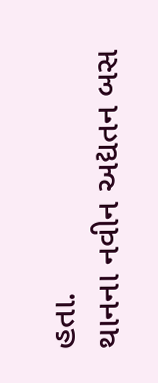હતા.
થાનના નવીન અદ્યતન બસ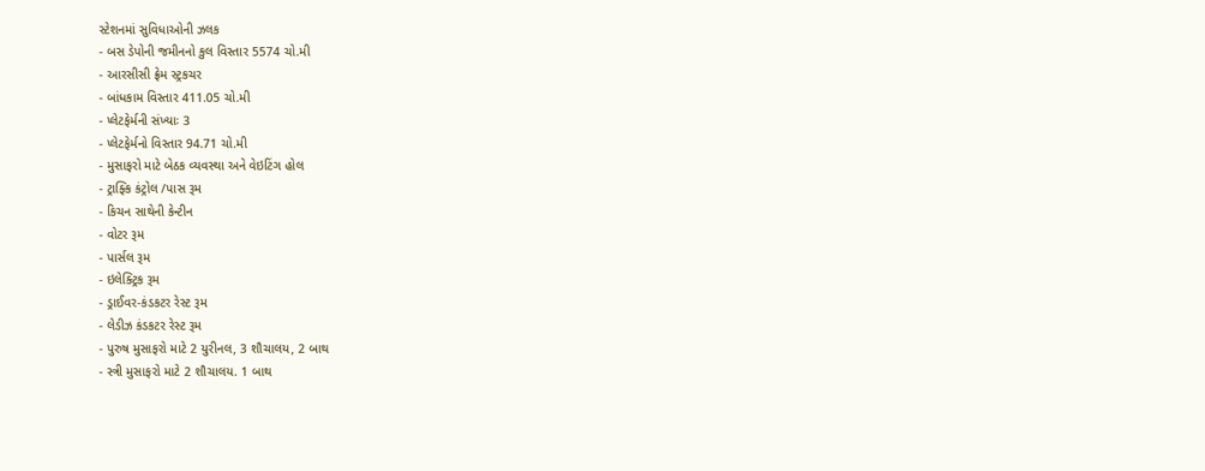સ્ટેશનમાં સુવિધાઓની ઝલક
- બસ ડેપોની જમીનનો કુલ વિસ્તાર 5574 ચો.મી
- આરસીસી ફ્રેમ સ્ટ્રકચર
- બાંધકામ વિસ્તાર 411.05 ચો.મી
- પ્લેટફેર્મની સંખ્યાઃ 3
- પ્લેટફેર્મનો વિસ્તાર 94.71 ચો.મી
- મુસાફરો માટે બેઠક વ્યવસ્થા અને વેઇટિંગ હોલ
- ટ્રાફ્કિ કંટ્રોલ /પાસ રૂમ
- કિચન સાથેની કેન્ટીન
- વોટર રૂમ
- પાર્સલ રૂમ
- ઇલેક્ટ્રિક રૂમ
- ડ્રાઈવર-કંડકટર રેસ્ટ રૂમ
- લેડીઝ કંડકટર રેસ્ટ રૂમ
- પુરુષ મુસાફરો માટે 2 યુરીનલ, 3 શૌચાલય, 2 બાથ
- સ્ત્રી મુસાફરો માટે 2 શૌચાલય. 1 બાથ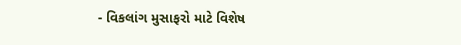- વિકલાંગ મુસાફરો માટે વિશેષ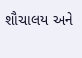શૌચાલય અને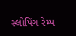સ્લોપિંગ રેમ્પ